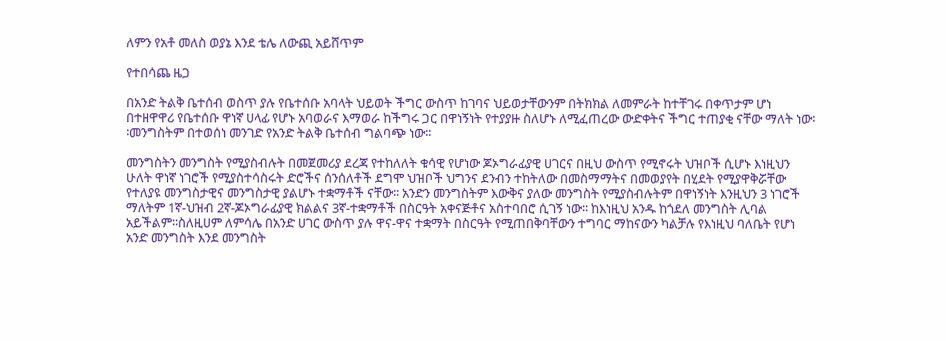ለምን የአቶ መለስ ወያኔ እንደ ቴሌ ለውጪ አይሸጥም

የተበሳጨ ዜጋ

በአንድ ትልቅ ቤተሰብ ወስጥ ያሉ የቤተሰቡ አባላት ህይወት ችግር ውስጥ ከገባና ህይወታቸውንም በትክክል ለመምራት ከተቸገሩ በቀጥታም ሆነ በተዘዋዋሪ የቤተሰቡ ዋነኛ ሀላፊ የሆኑ አባወራና እማወራ ከችግሩ ጋር በዋነኝነት የተያያዙ ስለሆኑ ለሚፈጠረው ውድቀትና ችግር ተጠያቂ ናቸው ማለት ነው፡፡መንግስትም በተወሰነ መንገድ የአንድ ትልቅ ቤተሰብ ግልባጭ ነው፡፡

መንግስትን መንግስት የሚያስብሉት በመጀመሪያ ደረጃ የተከለለት ቁሳዊ የሆነው ጆኦግራፊያዊ ሀገርና በዚህ ውስጥ የሚኖሩት ህዝቦች ሲሆኑ እነዚህን ሁለት ዋነኛ ነገሮች የሚያስተሳስሩት ድሮችና ሰንሰለቶች ደግሞ ህዝቦች ህግንና ደንብን ተከትለው በመስማማትና በመወያየት በሂደት የሚያዋቅሯቸው የተለያዩ መንግስታዊና መንግስታዊ ያልሆኑ ተቋማቶች ናቸው፡፡ አንድን መንግስትም እውቅና ያለው መንግስት የሚያስብሉትም በዋነኝነት እንዚህን 3 ነገሮች ማለትም 1ኛ-ህዝብ 2ኛ-ጆኦግራፊያዊ ክልልና 3ኛ-ተቋማቶች በስርዓት አቀናጅቶና አስተባበሮ ሲገኝ ነው፡፡ ከእነዚህ አንዱ ከጎደለ መንግስት ሊባል አይችልም፡፡ስለዚሀም ለምሳሌ በአንድ ሀገር ውስጥ ያሉ ዋና-ዋና ተቋማት በስርዓት የሚጠበቅባቸውን ተግባር ማከናውን ካልቻሉ የእነዚህ ባለቤት የሆነ አንድ መንግስት እንደ መንግስት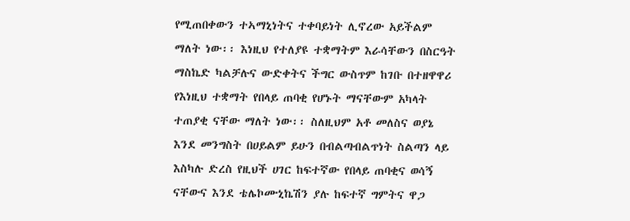የሚጠበቀውን ተኣማኒነትና ተቀባይነት ሊኖረው አይችልም ማለት ነው፡፡ እነዚህ የተለያዩ ተቋማትም እራሳቸውን በስርዓት ማስኬድ ካልቻሉና ውድቀትና ችግር ውስጥም ከገቡ በተዘዋዋሪ የእነዚህ ተቋማት የበላይ ጠባቂ የሆኑት ማናቸውም አካላት ተጠያቂ ናቸው ማለት ነው፡፡ ስለዚህም አቶ መለስና ወያኔ እንደ መንግስት በሀይልም ይሁን በብልጣብልጥነት ስልጣን ላይ እስካሉ ድረስ የዚህች ሀገር ከፍተኛው የበላይ ጠባቂና ወሳኝ ናቸውና እንደ ቴሌኮሙኒኬሽን ያሉ ከፍተኛ ግምትና ዋጋ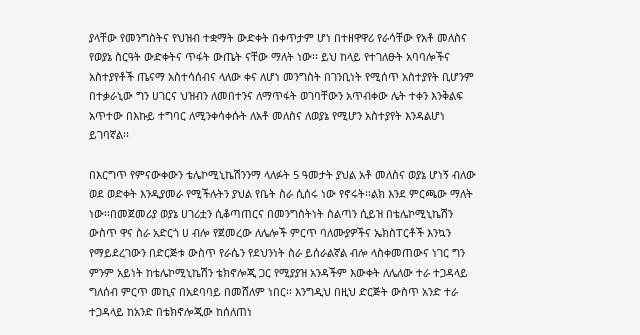ያላቸው የመንግስትና የህዝብ ተቋማት ውድቀት በቀጥታም ሆነ በተዘዋዋሪ የራሳቸው የአቶ መለስና የወያኔ ስርዓት ውድቀትና ጥፋት ውጤት ናቸው ማለት ነው፡፡ ይህ ከላይ የተገለፁት አባባሎችና አስተያየቶች ጤናማ አስተሳሰብና ላለው ቀና ለሆነ መንግስት በገንቢነት የሚሰጥ አስተያየት ቢሆንም በተቃራኒው ግን ሀገርና ህዝብን ለመበተንና ለማጥፋት ወገባቸውን አጥብቀው ሌት ተቀን እንቅልፍ አጥተው በእኩይ ተግባር ለሚንቀሳቀሱት ለአቶ መለስና ለወያኔ የሚሆን አስተያየት እንዳልሆነ ይገባኛል፡፡

በእርግጥ የምናውቀውን ቴሌኮሚኒኬሽንንማ ላለፉት 5 ዓመታት ያህል አቶ መለስና ወያኔ ሆነኝ ብለው ወደ ወድቀት እንዲያመራ የሚችሉትን ያህል የቤት ስራ ሲሰሩ ነው የኖሩት፡፡ልክ እንደ ምርጫው ማለት ነው፡፡በመጀመሪያ ወያኔ ሀገሪቷን ሲቆጣጠርና በመንግስትነት ስልጣን ሲይዝ በቴሌኮሚኒኬሽን ውስጥ ዋና ስራ አድርጎ ሀ ብሎ የጀመረው ለሌሎች ምርጥ ባለሙያዎችና ኤክስፐርቶች እንኳን የማይደረገውን በድርጅቱ ውስጥ የራሴን የደህንነት ስራ ይሰራልኛል ብሎ ላስቀመጠውና ነገር ግን ምንም አይነት ከቴሌኮሚኒኬሽን ቴክኖሎጂ ጋር የሚያያዝ አንዳችም እውቀት ለሌለው ተራ ተጋዳላይ ግለሰብ ምርጥ መኪና በአደባባይ በመሸለም ነበር፡፡ እንግዲህ በዚህ ድርጅት ውስጥ አንድ ተራ ተጋዳላይ ከአንድ በቴክኖሎጂው ከሰለጠነ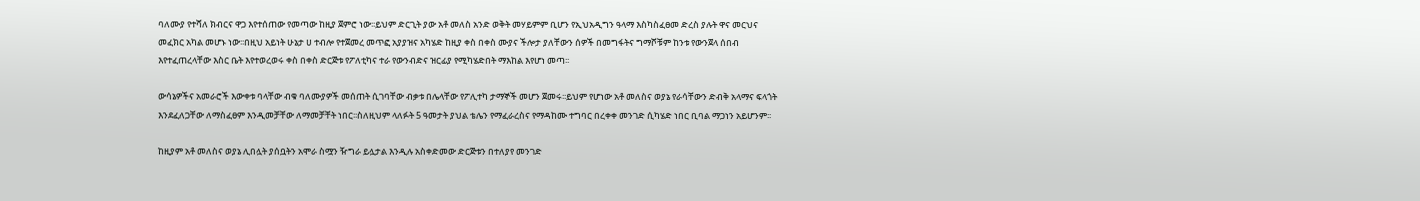ባለሙያ የተሻለ ክብርና ዋጋ እየተሰጠው የመጣው ከዚያ ጀምሮ ነው፡፡ይህም ድርጊት ያው አቶ መለስ አንድ ወቅት መሃይምም ቢሆን የኢህአዲግን ዓላማ እስካስፈፀመ ድረስ ያሉት ዋና መርህና መፈክር አካል መሆኑ ነው፡፡በዚህ አይነት ሁኔታ ሀ ተብሎ የተጀመረ መጥፎ አያያዝና አካሄድ ከዚያ ቀስ በቀስ ሙያና ችሎታ ያለቸውን ሰዎች በመግፋትና ግማሾቹም ከንቱ የውንጀላ ሰበብ እየተፈጠረላቸው እስር ቤት እየተወረወሩ ቀስ በቀስ ድርጅቱ የፖለቲካና ተራ የውንብድና ዝርፊያ የሚካሄድበት ማእከል እየሆነ መጣ፡፡

ውሳኔዎችና አመራሮች እውቀቱ ባላቸው ብቁ ባለሙያዎች መሰጠት ሲገባቸው ብቃቱ በሌላቸው የፖሊተካ ታማኞች መሆን ጀመሩ፡፡ይህም የሆነው አቶ መለስና ወያኔ የራሳቸውን ድብቅ አላማና ፍላጎት እንደፈለጋቸው ለማስፈፀም እንዲመቻቸው ለማመቻቸት ነበር፡፡ስለዚህም ላለፉት 5 ዓመታት ያህል ቴሌን የማፈራረስና የማዳከሙ ተግባር በረቀቀ መንገድ ሲካሄድ ነበር ቢባል ማጋነን አይሆንም፡፡

ከዚያም አቶ መለስና ወያኔ ሊበሏት ያሰቧትን አሞራ ስሟን ዥግራ ይሏታል እንዲሉ አስቀድመው ድርጅቱን በተለያየ መንገድ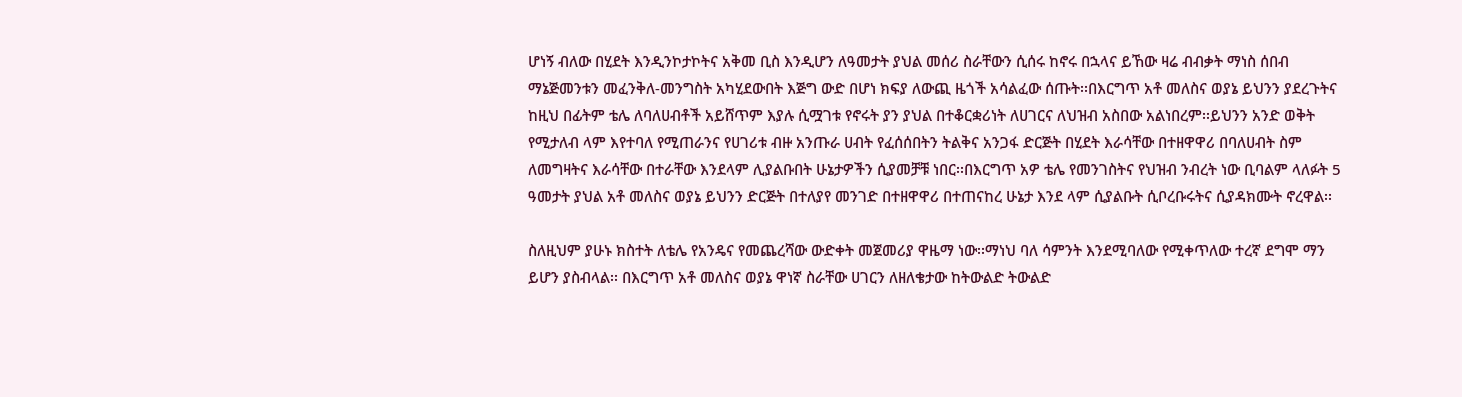ሆነኝ ብለው በሂደት እንዲንኮታኮትና አቅመ ቢስ እንዲሆን ለዓመታት ያህል መሰሪ ስራቸውን ሲሰሩ ከኖሩ በኋላና ይኸው ዛሬ ብብቃት ማነስ ሰበብ ማኔጅመንቱን መፈንቅለ-መንግስት አካሂደውበት እጅግ ውድ በሆነ ክፍያ ለውጪ ዜጎች አሳልፈው ሰጡት፡፡በእርግጥ አቶ መለስና ወያኔ ይህንን ያደረጉትና ከዚህ በፊትም ቴሌ ለባለሀብቶች አይሸጥም እያሉ ሲሟገቱ የኖሩት ያን ያህል በተቆርቋሪነት ለሀገርና ለህዝብ አስበው አልነበረም፡፡ይህንን አንድ ወቅት የሚታለብ ላም እየተባለ የሚጠራንና የሀገሪቱ ብዙ አንጡራ ሀብት የፈሰሰበትን ትልቅና አንጋፋ ድርጅት በሂደት እራሳቸው በተዘዋዋሪ በባለሀብት ስም ለመግዛትና እራሳቸው በተራቸው እንደላም ሊያልቡበት ሁኔታዎችን ሲያመቻቹ ነበር፡፡በእርግጥ አዎ ቴሌ የመንገስትና የህዝብ ንብረት ነው ቢባልም ላለፉት 5 ዓመታት ያህል አቶ መለስና ወያኔ ይህንን ድርጅት በተለያየ መንገድ በተዘዋዋሪ በተጠናከረ ሁኔታ እንደ ላም ሲያልቡት ሲቦረቡሩትና ሲያዳክሙት ኖረዋል፡፡

ስለዚህም ያሁኑ ክስተት ለቴሌ የአንዴና የመጨረሻው ውድቀት መጀመሪያ ዋዜማ ነው፡፡ማነህ ባለ ሳምንት እንደሚባለው የሚቀጥለው ተረኛ ደግሞ ማን ይሆን ያስብላል፡፡ በእርግጥ አቶ መለስና ወያኔ ዋነኛ ስራቸው ሀገርን ለዘለቄታው ከትውልድ ትውልድ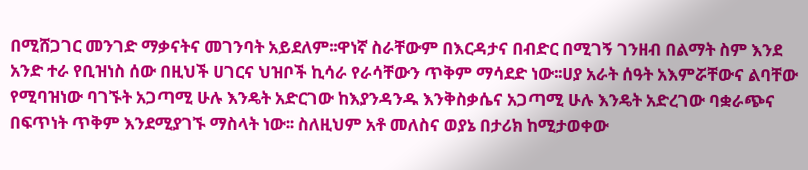በሚሸጋገር መንገድ ማቃናትና መገንባት አይደለም፡፡ዋነኛ ስራቸውም በእርዳታና በብድር በሚገኝ ገንዘብ በልማት ስም እንደ አንድ ተራ የቢዝነስ ሰው በዚህች ሀገርና ህዝቦች ኪሳራ የራሳቸውን ጥቅም ማሳደድ ነው፡፡ሀያ አራት ሰዓት አእምሯቸውና ልባቸው የሚባዝነው ባገኙት አጋጣሚ ሁሉ እንዴት አድርገው ከእያንዳንዱ እንቅስቃሴና አጋጣሚ ሁሉ እንዴት አድረገው ባቋራጭና በፍጥነት ጥቅም እንደሚያገኙ ማስላት ነው፡፡ ስለዚህም አቶ መለስና ወያኔ በታሪክ ከሚታወቀው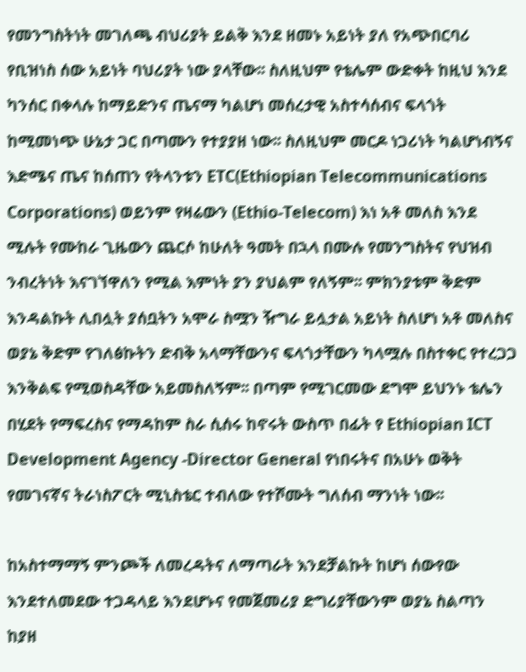የመንግስትነት መገለጫ ብህሪያት ይልቅ እንደ ዘመኑ አይነት ያለ የአጭበርባሪ የቢዝነስ ሰው አይነት ባህሪያት ነው ያላቸው፡፡ ስለዚህም የቴሌም ውድቀት ከዚህ እንደ ካንሰር በቀላሉ ከማይድንና ጤናማ ካልሆነ መሰረታዊ አስተሳሰብና ፍላጎት ከሚመነጭ ሁኔታ ጋር በጣሙን የተያያዘ ነው፡፡ ስለዚህም መርዶ ነጋሪነት ካልሆነብኝና እድሜና ጤና ከሰጠን የትላንቱን ETC(Ethiopian Telecommunications Corporations) ወይንም የዛሬውን (Ethio-Telecom) እነ አቶ መለስ እንደ ሚሉት የሙከራ ጊዜውን ጨርሶ ከሁለት ዓመት በኋላ በሙሉ የመንግስትና የህዝብ ንብረትነት እናገኘዋለን የሚል እምነት ያን ያህልም የለኝም፡፡ ምክንያቱም ቅድም እንዳልኩት ሊበሏት ያሰቧትን አሞራ ስሟን ዥግራ ይሏታል አይነት ስለሆነ አቶ መለስና ወያኔ ቅድም የገለፅኩትን ድብቅ አላማቸውንና ፍላጎታቸውን ካላሟሉ በስተቀር የተረጋጋ እንቅልፍ የሚወስዳቸው አይመስለኝም፡፡ በጣም የሚገርመው ደግሞ ይህንኑ ቴሌን በሂደት የማፍረስና የማዳከም ስራ ሲሰሩ ከኖሩት ውስጥ በፊት የ Ethiopian ICT Development Agency -Director General የነበሩትና በአሁኑ ወቅት የመገናኛና ትራነስፖርት ሚኒስቴር ተብለው የተሾሙት ግለሰብ ማንነት ነው፡፡

ከአስተማማኝ ምንጮች ለመረዳትና ለማጣራት እንደቻልኩት ከሆነ ሰውየው እንደተለመደው ተጋዳላይ እንደሆኑና የመጀመሪያ ድግሪያቸውንም ወያኔ ስልጣን ከያዘ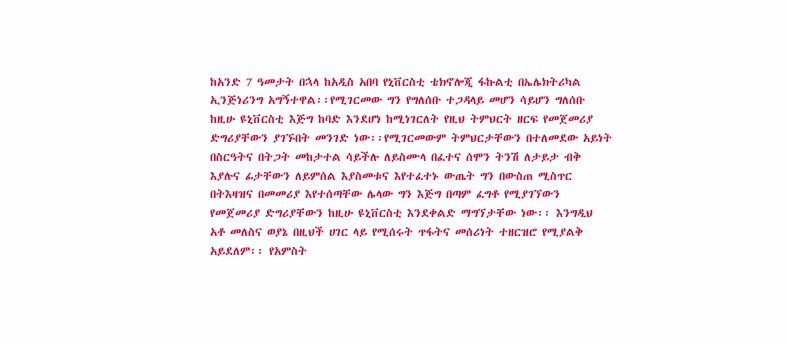ከአንድ 7 ዓመታት በኋላ ከአዲስ አበባ የኒቨርስቲ ቴክኖሎጂ ፋኩልቲ በኤሌክትሪካል ኢንጅነሪንግ አግኝተዋል፡፡የሚገርመው ግን የግለሰቡ ተጋዳላይ መሆን ሳይሆን ግለሰቡ ከዚሁ ዩኒቨርስቲ እጅግ ከባድ እንደሆነ ከሚነገርለት የዚህ ትምህርት ዘርፍ የመጀመሪያ ድግሪያቸውን ያገኙበት መንገድ ነው፡፡የሚገርመውም ትምህርታቸውን በተለመደው አይነት በስርዓትና በትጋት መከታተል ሳይችሉ ለይስሙላ በፈተና ሰሞን ትንሽ ለታይታ ብቅ እያሉና ፊታቸውን ለይምሰል እያስመቱና እየተፈተኑ ውጤት ግን በውስጠ ሚስጥር በትእዛዝና በመመሪያ እየተሰጣቸው ሌላው ግን እጅግ በጣም ፈግቶ የሚያገኘውን የመጀመሪያ ድግሪያቸውን ከዚሁ ዩኒቨርስቲ እንደቀልድ ማግኘታቸው ነው፡፡ እንግዲህ አቶ መለስና ወያኔ በዚህች ሀገር ላይ የሚሰሩት ጥፋትና መሰሪነት ተዘርዝሮ የሚያልቅ አይደለም፡፡ የአምስት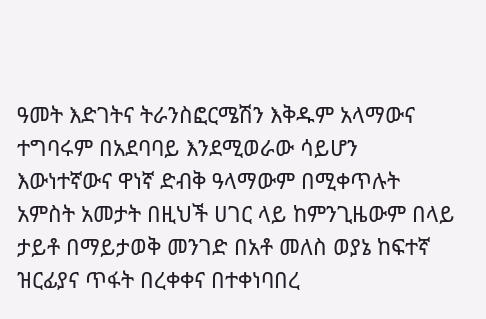ዓመት እድገትና ትራንስፎርሜሽን እቅዱም አላማውና ተግባሩም በአደባባይ እንደሚወራው ሳይሆን እውነተኛውና ዋነኛ ድብቅ ዓላማውም በሚቀጥሉት አምስት አመታት በዚህች ሀገር ላይ ከምንጊዜውም በላይ ታይቶ በማይታወቅ መንገድ በአቶ መለስ ወያኔ ከፍተኛ ዝርፊያና ጥፋት በረቀቀና በተቀነባበረ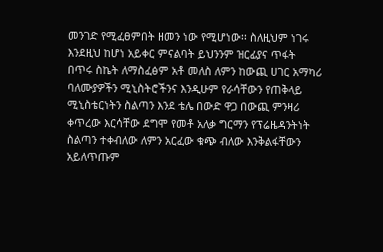መንገድ የሚፈፀምበት ዘመን ነው የሚሆነው፡፡ ስለዚህም ነገሩ እንደዚህ ከሆነ አይቀር ምናልባት ይህንንም ዝርፊያና ጥፋት በጥሩ ስኬት ለማስፈፅም አቶ መለስ ለምን ከውጪ ሀገር አማካሪ ባለሙያዎችን ሚኒስትሮችንና እንዲሁም የራሳቸውን የጠቅላይ ሚኒስቴርነትን ስልጣን እንደ ቴሌ በውድ ዋጋ በውጪ ምንዛሪ ቀጥረው እርሳቸው ደግሞ የመቶ አለቃ ግርማን የፕሬዜዳንትነት ስልጣን ተቀብለው ለምን አርፈው ቁጭ ብለው እንቅልፋቸውን አይለጥጡም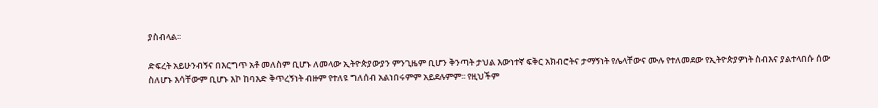ያስብላል፡፡

ድፍረት አይሁንብኝና በእርግጥ አቶ መለስም ቢሆኑ ለመላው ኢትዮጵያውያን ምንጊዜም ቢሆን ቅንጣት ታህል እውነተኛ ፍቅር አክብሮትና ታማኝነት የሌላቸውና ሙሉ የተለመደው የኢትዮጵያዎነት ስብእና ያልተላበሱ ሰው ስለሆኑ እሳቸውም ቢሆኑ እኮ ከባእድ ቅጥረኝነት ብዙም የተለዩ ግለሰብ አልነበሩምም አይደሉምም፡፡ የዚህችም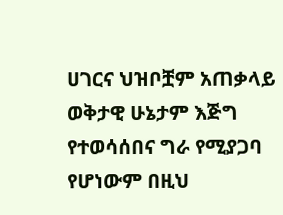ሀገርና ህዝቦቿም አጠቃላይ ወቅታዊ ሁኔታም እጅግ የተወሳሰበና ግራ የሚያጋባ የሆነውም በዚህ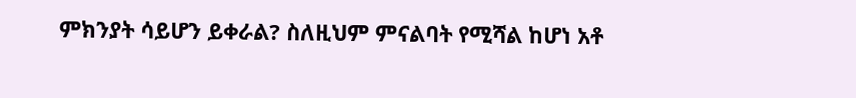ምክንያት ሳይሆን ይቀራል? ስለዚህም ምናልባት የሚሻል ከሆነ አቶ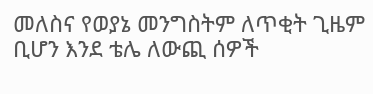መለስና የወያኔ መንግስትም ለጥቂት ጊዜም ቢሆን እንደ ቴሌ ለውጪ ሰዎች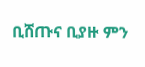ቢሸጡና ቢያዙ ምን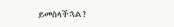ይመስላችኋል?